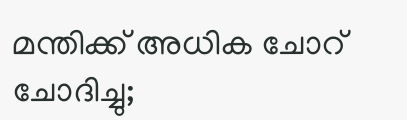മന്തിക്ക് അധിക ചോറ് ചോദിച്ചു;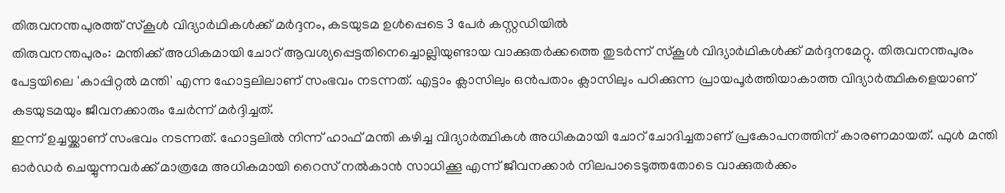തിരുവനന്തപുരത്ത് സ്കൂൾ വിദ്യാർഥികൾക്ക് മർദ്ദനം, കടയുടമ ഉൾപ്പെടെ 3 പേർ കസ്റ്റഡിയിൽ
തിരുവനന്തപുരം: മന്തിക്ക് അധികമായി ചോറ് ആവശ്യപ്പെട്ടതിനെച്ചൊല്ലിയുണ്ടായ വാക്കുതർക്കത്തെ തുടർന്ന് സ്കൂൾ വിദ്യാർഥികൾക്ക് മർദ്ദനമേറ്റു. തിരുവനന്തപുരം പേട്ടയിലെ 'കാപ്പിറ്റൽ മന്തി' എന്ന ഹോട്ടലിലാണ് സംഭവം നടന്നത്. എട്ടാം ക്ലാസിലും ഒൻപതാം ക്ലാസിലും പഠിക്കുന്ന പ്രായപൂർത്തിയാകാത്ത വിദ്യാർത്ഥികളെയാണ് കടയുടമയും ജീവനക്കാരും ചേർന്ന് മർദ്ദിച്ചത്.
ഇന്ന് ഉച്ചയ്ക്കാണ് സംഭവം നടന്നത്. ഹോട്ടലിൽ നിന്ന് ഹാഫ് മന്തി കഴിച്ച വിദ്യാർത്ഥികൾ അധികമായി ചോറ് ചോദിച്ചതാണ് പ്രകോപനത്തിന് കാരണമായത്. ഫുൾ മന്തി ഓർഡർ ചെയ്യുന്നവർക്ക് മാത്രമേ അധികമായി റൈസ് നൽകാൻ സാധിക്കൂ എന്ന് ജീവനക്കാർ നിലപാടെടുത്തതോടെ വാക്കുതർക്കം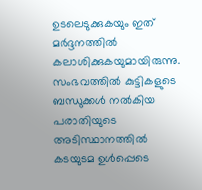ഉടലെടുക്കുകയും ഇത് മർദ്ദനത്തിൽ കലാശിക്കുകയുമായിരുന്നു. സംഭവത്തിൽ കുട്ടികളുടെ ബന്ധുക്കൾ നൽകിയ പരാതിയുടെ അടിസ്ഥാനത്തിൽ കടയുടമ ഉൾപ്പെടെ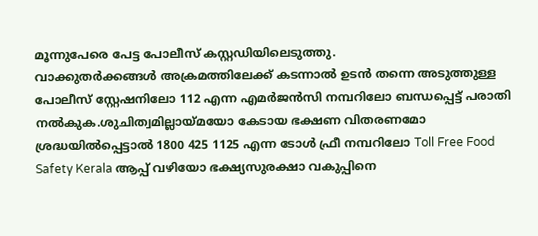മൂന്നുപേരെ പേട്ട പോലീസ് കസ്റ്റഡിയിലെടുത്തു.
വാക്കുതർക്കങ്ങൾ അക്രമത്തിലേക്ക് കടന്നാൽ ഉടൻ തന്നെ അടുത്തുള്ള പോലീസ് സ്റ്റേഷനിലോ 112 എന്ന എമർജൻസി നമ്പറിലോ ബന്ധപ്പെട്ട് പരാതി നൽകുക.ശുചിത്വമില്ലായ്മയോ കേടായ ഭക്ഷണ വിതരണമോ ശ്രദ്ധയിൽപ്പെട്ടാൽ 1800 425 1125 എന്ന ടോൾ ഫ്രീ നമ്പറിലോ Toll Free Food Safety Kerala ആപ്പ് വഴിയോ ഭക്ഷ്യസുരക്ഷാ വകുപ്പിനെ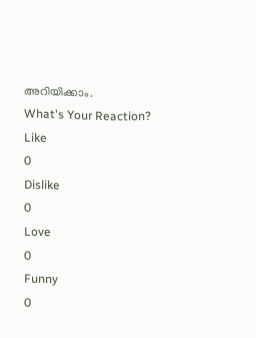അറിയിക്കാം.
What's Your Reaction?
Like
0
Dislike
0
Love
0
Funny
0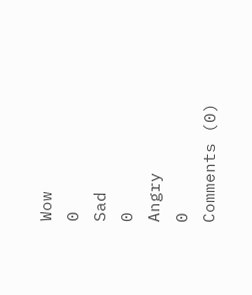Wow
0
Sad
0
Angry
0
Comments (0)